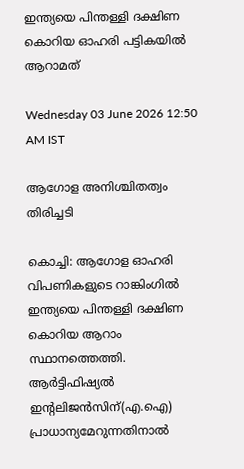ഇന്ത്യയെ പിന്തള്ളി ദക്ഷിണ കൊറിയ ഓഹരി പട്ടികയിൽ ആറാമത്

Wednesday 03 June 2026 12:50 AM IST

ആഗോള അനിശ്ചിതത്വം തിരിച്ചടി

കൊച്ചി: ആഗോള ഓഹരി വിപണികളുടെ റാങ്കിംഗിൽ ഇന്ത്യയെ പിന്തള്ളി ദക്ഷിണ കൊറിയ ആറാം സ്ഥാനത്തെത്തി. ആർട്ടിഫിഷ്യൽ ഇന്റലിജൻസിന്(എ.ഐ) പ്രാധാന്യമേറുന്നതിനാൽ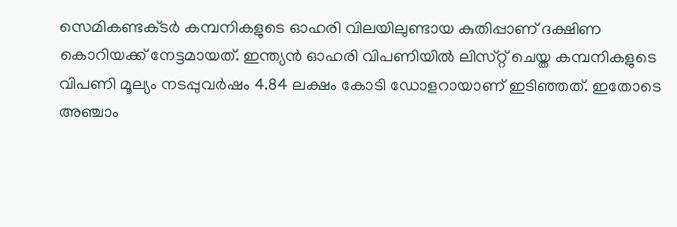സെമികണ്ടക്‌ടർ കമ്പനികളുടെ ഓഹരി വിലയിലുണ്ടായ കുതിപ്പാണ് ദക്ഷിണ കൊറിയക്ക് നേട്ടമായത്. ഇന്ത്യൻ ഓഹരി വിപണിയിൽ ലിസ്‌റ്റ് ചെയ്ത കമ്പനികളുടെ വിപണി മൂല്യം നടപ്പുവർഷം 4.84 ലക്ഷം കോടി ഡോളറായാണ് ഇടിഞ്ഞത്. ഇതോടെ അഞ്ചാം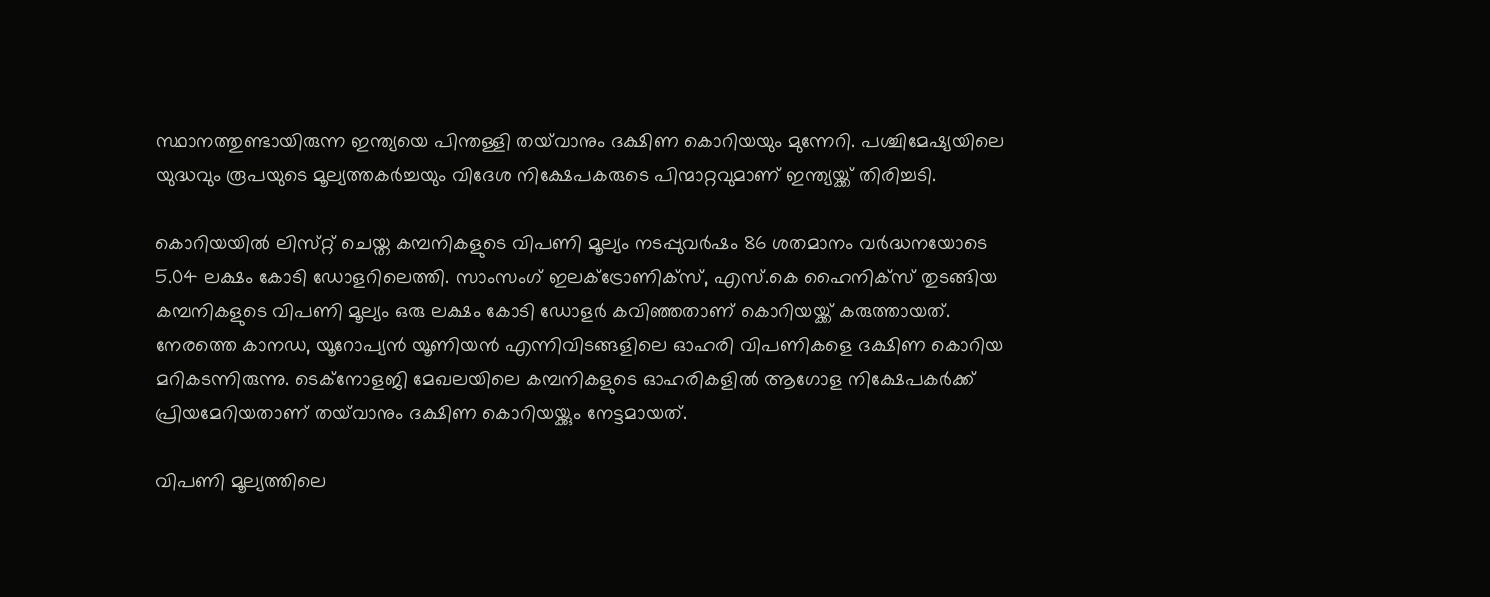സ്ഥാനത്തുണ്ടായിരുന്ന ഇന്ത്യയെ പിന്തള്ളി തയ്‌വാനും ദക്ഷിണ കൊറിയയും മുന്നേറി. പശ്ചിമേഷ്യയിലെ യുദ്ധവും രൂപയുടെ മൂല്യത്തകർച്ചയും വിദേശ നിക്ഷേപകരുടെ പിന്മാറ്റവുമാണ് ഇന്ത്യയ്ക്ക് തിരിച്ചടി.

കൊറിയയിൽ ലിസ്‌റ്റ് ചെയ്ത കമ്പനികളുടെ വിപണി മൂല്യം നടപ്പുവർഷം 86 ശതമാനം വർദ്ധനയോടെ 5.04 ലക്ഷം കോടി ഡോളറിലെത്തി. സാംസംഗ് ഇലക്ട്രോണിക്‌സ്, എസ്.കെ ഹൈനിക്‌സ് തുടങ്ങിയ കമ്പനികളുടെ വിപണി മൂല്യം ഒരു ലക്ഷം കോടി ഡോളർ കവിഞ്ഞതാണ് കൊറിയയ്ക്ക് കരുത്തായത്. നേരത്തെ കാനഡ, യൂറോപ്യൻ യൂണിയൻ എന്നിവിടങ്ങളിലെ ഓഹരി വിപണികളെ ദക്ഷിണ കൊറിയ മറികടന്നിരുന്നു. ടെക്നോളജി മേഖലയിലെ കമ്പനികളുടെ ഓഹരികളിൽ ആഗോള നിക്ഷേപകർക്ക് പ്രിയമേറിയതാണ് തയ്‌വാനും ദക്ഷിണ കൊറിയയ്ക്കും നേട്ടമായത്.

വിപണി മൂല്യത്തിലെ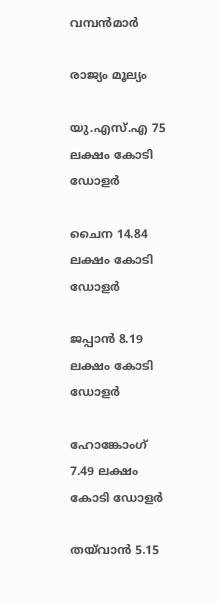വമ്പൻമാർ

രാജ്യം മൂല്യം

യു.എസ്.എ 75 ലക്ഷം കോടി ഡോളർ

ചൈന 14.84 ലക്ഷം കോടി ഡോളർ

ജപ്പാൻ 8.19 ലക്ഷം കോടി ഡോളർ

ഹോങ്കോംഗ് 7.49 ലക്ഷം കോടി ഡോളർ

തയ്‌വാൻ 5.15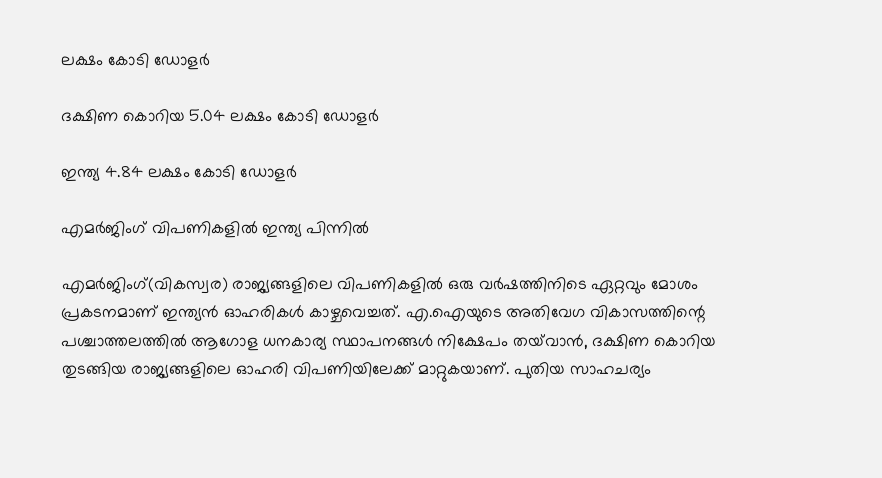ലക്ഷം കോടി ഡോളർ

ദക്ഷിണ കൊറിയ 5.04 ലക്ഷം കോടി ഡോളർ

ഇന്ത്യ 4.84 ലക്ഷം കോടി ഡോളർ

എമർജിംഗ് വിപണികളിൽ ഇന്ത്യ പിന്നിൽ

എമർജിംഗ്(വികസ്വര) രാജ്യങ്ങളിലെ വിപണികളിൽ ഒരു വർഷത്തിനിടെ ഏറ്റവും മോശം പ്രകടനമാണ് ഇന്ത്യൻ ഓഹരികൾ കാഴ്ചവെച്ചത്. എ.ഐയുടെ അതിവേഗ വികാസത്തിന്റെ പശ്ചാത്തലത്തിൽ ആഗോള ധനകാര്യ സ്ഥാപനങ്ങൾ നിക്ഷേപം തയ്‌വാൻ, ദക്ഷിണ കൊറിയ തുടങ്ങിയ രാജ്യങ്ങളിലെ ഓഹരി വിപണിയിലേക്ക് മാറ്റുകയാണ്. പുതിയ സാഹചര്യം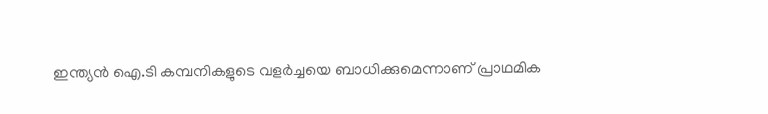ഇന്ത്യൻ ഐ.ടി കമ്പനികളുടെ വളർച്ചയെ ബാധിക്കുമെന്നാണ് പ്രാഥമിക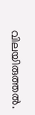വിലയിരുത്തൽ.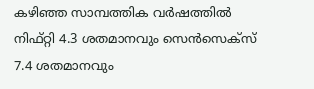കഴിഞ്ഞ സാമ്പത്തിക വർഷത്തിൽ നിഫ്‌റ്റി 4.3 ശതമാനവും സെൻസെക്‌സ് 7.4 ശതമാനവും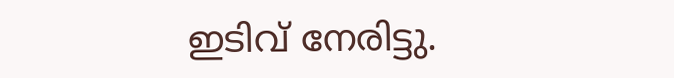ഇടിവ് നേരിട്ടു.